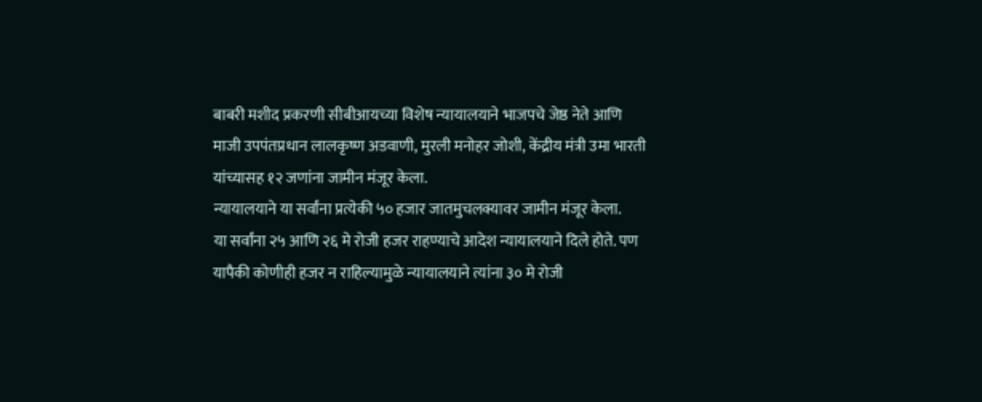बाबरी मशीद प्रकरणी सीबीआयच्या विशेष न्यायालयाने भाजपचे जेष्ठ नेते आणि माजी उपपंतप्रधान लालकृष्ण अडवाणी, मुरली मनोहर जोशी, केंद्रीय मंत्री उमा भारती यांच्यासह १२ जणांना जामीन मंजूर केला.
न्यायालयाने या सर्वांना प्रत्येकी ५० हजार जातमुचलक्यावर जामीन मंजूर केला.
या सर्वांना २५ आणि २६ मे रोजी हजर राहण्याचे आदेश न्यायालयाने दिले होते. पण यापैकी कोणीही हजर न राहिल्यामुळे न्यायालयाने त्यांना ३० मे रोजी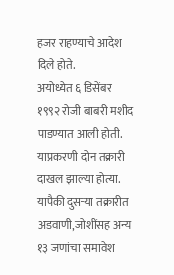हजर राहण्याचे आदेश दिले होते.
अयोध्येत ६ डिसेंबर १९९२ रोजी बाबरी मशीद पाडण्यात आली होती. याप्रकरणी दोन तक्रारी दाखल झाल्या होत्या. यापैकी दुसऱ्या तक्रारीत अडवाणी,जोशींसह अन्य १३ जणांचा समावेश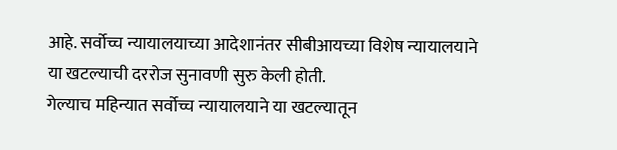आहे. सर्वोच्च न्यायालयाच्या आदेशानंतर सीबीआयच्या विशेष न्यायालयाने या खटल्याची दररोज सुनावणी सुरु केली होती.
गेल्याच महिन्यात सर्वोच्च न्यायालयाने या खटल्यातून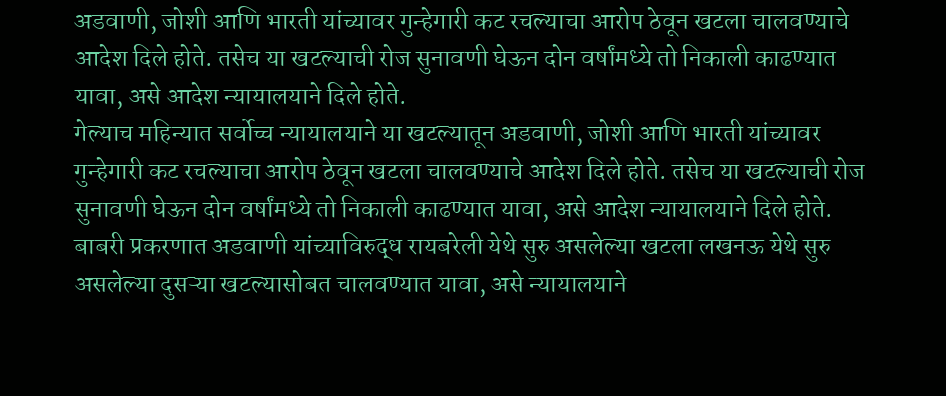अडवाणी, जोशी आणि भारती यांच्यावर गुन्हेगारी कट रचल्याचा आरोप ठेवून खटला चालवण्याचे आदेश दिले होते. तसेच या खटल्याची रोज सुनावणी घेऊन दोन वर्षांमध्ये तो निकाली काढण्यात यावा, असे आदेश न्यायालयाने दिले होते.
गेल्याच महिन्यात सर्वोच्च न्यायालयाने या खटल्यातून अडवाणी, जोशी आणि भारती यांच्यावर गुन्हेगारी कट रचल्याचा आरोप ठेवून खटला चालवण्याचे आदेश दिले होते. तसेच या खटल्याची रोज सुनावणी घेऊन दोन वर्षांमध्ये तो निकाली काढण्यात यावा, असे आदेश न्यायालयाने दिले होते.
बाबरी प्रकरणात अडवाणी यांच्याविरुद्ध रायबरेली येथे सुरु असलेल्या खटला लखनऊ येथे सुरु असलेल्या दुसऱ्या खटल्यासोबत चालवण्यात यावा, असे न्यायालयाने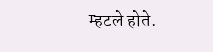म्हटले होते.